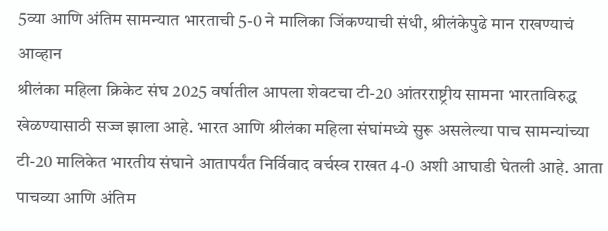5व्या आणि अंतिम सामन्यात भारताची 5-0 ने मालिका जिंकण्याची संधी, श्रीलंकेपुढे मान राखण्याचं आव्हान
श्रीलंका महिला क्रिकेट संघ 2025 वर्षातील आपला शेवटचा टी-20 आंतरराष्ट्रीय सामना भारताविरुद्ध खेळण्यासाठी सज्ज झाला आहे. भारत आणि श्रीलंका महिला संघांमध्ये सुरू असलेल्या पाच सामन्यांच्या टी-20 मालिकेत भारतीय संघाने आतापर्यंत निर्विवाद वर्चस्व राखत 4-0 अशी आघाडी घेतली आहे. आता पाचव्या आणि अंतिम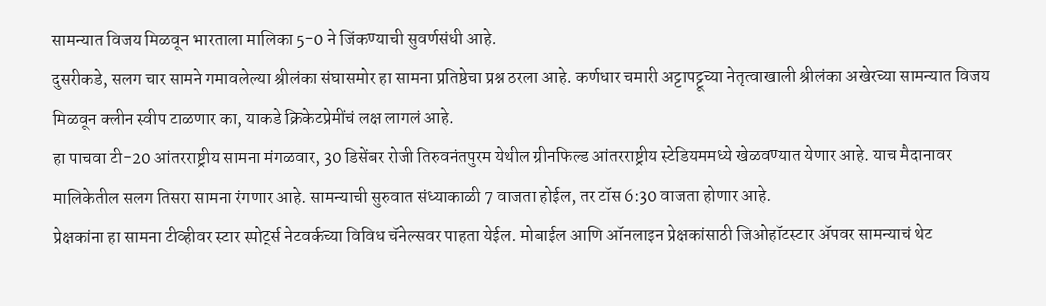सामन्यात विजय मिळवून भारताला मालिका 5-0 ने जिंकण्याची सुवर्णसंधी आहे.
दुसरीकडे, सलग चार सामने गमावलेल्या श्रीलंका संघासमोर हा सामना प्रतिष्ठेचा प्रश्न ठरला आहे. कर्णधार चमारी अट्टापट्टूच्या नेतृत्वाखाली श्रीलंका अखेरच्या सामन्यात विजय मिळवून क्लीन स्वीप टाळणार का, याकडे क्रिकेटप्रेमींचं लक्ष लागलं आहे.
हा पाचवा टी-20 आंतरराष्ट्रीय सामना मंगळवार, 30 डिसेंबर रोजी तिरुवनंतपुरम येथील ग्रीनफिल्ड आंतरराष्ट्रीय स्टेडियममध्ये खेळवण्यात येणार आहे. याच मैदानावर मालिकेतील सलग तिसरा सामना रंगणार आहे. सामन्याची सुरुवात संध्याकाळी 7 वाजता होईल, तर टॉस 6:30 वाजता होणार आहे.
प्रेक्षकांना हा सामना टीव्हीवर स्टार स्पोर्ट्स नेटवर्कच्या विविध चॅनेल्सवर पाहता येईल. मोबाईल आणि ऑनलाइन प्रेक्षकांसाठी जिओहॉटस्टार ॲपवर सामन्याचं थेट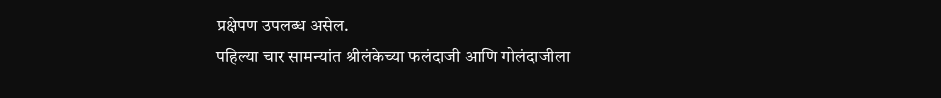प्रक्षेपण उपलब्ध असेल.
पहिल्या चार सामन्यांत श्रीलंकेच्या फलंदाजी आणि गोलंदाजीला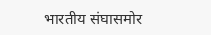भारतीय संघासमोर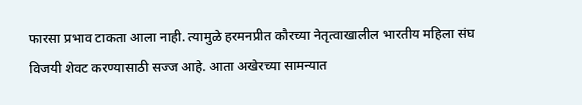फारसा प्रभाव टाकता आला नाही. त्यामुळे हरमनप्रीत कौरच्या नेतृत्वाखालील भारतीय महिला संघ विजयी शेवट करण्यासाठी सज्ज आहे. आता अखेरच्या सामन्यात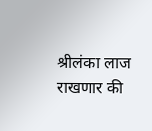श्रीलंका लाज राखणार की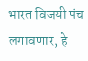भारत विजयी पंच लगावणार, हे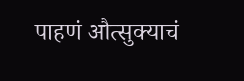पाहणं औत्सुक्याचं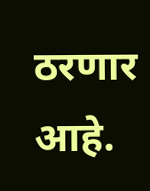ठरणार आहे.